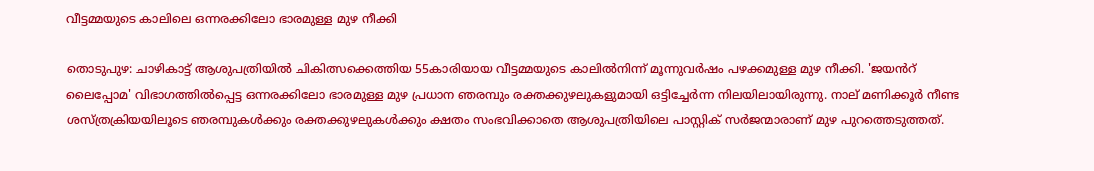വീട്ടമ്മയുടെ കാലിലെ ഒന്നരക്കിലോ ഭാരമുള്ള മുഴ നീക്കി

തൊടുപുഴ: ചാഴികാട്ട് ആശുപത്രിയിൽ ചികിത്സക്കെത്തിയ 55കാരിയായ വീട്ടമ്മയുടെ കാലിൽനിന്ന് മൂന്നുവർഷം പഴക്കമുള്ള മുഴ നീക്കി. 'ജയൻറ് ലൈപ്പോമ' വിഭാഗത്തിൽപ്പെട്ട ഒന്നരക്കിലോ ഭാരമുള്ള മുഴ പ്രധാന ഞരമ്പും രക്തക്കുഴലുകളുമായി ഒട്ടിച്ചേർന്ന നിലയിലായിരുന്നു. നാല് മണിക്കൂർ നീണ്ട ശസ്ത്രക്രിയയിലൂടെ ഞരമ്പുകൾക്കും രക്തക്കുഴലുകൾക്കും ക്ഷതം സംഭവിക്കാതെ ആശുപത്രിയിലെ പാസ്റ്റിക് സർജന്മാരാണ് മുഴ പുറത്തെടുത്തത്.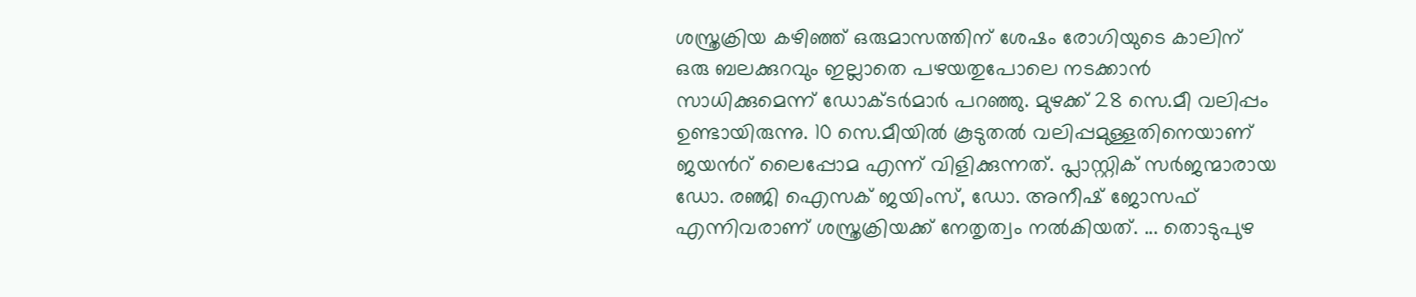ശസ്ത്രക്രിയ കഴിഞ്ഞ് ഒരുമാസത്തിന് ശേഷം രോഗിയുടെ കാലിന് ഒരു ബലക്കുറവും ഇല്ലാതെ പഴയതുപോലെ നടക്കാൻ സാധിക്കുമെന്ന് ഡോക്ടർമാർ പറഞ്ഞു. മുഴക്ക് 28 സെ.മീ വലിപ്പം ഉണ്ടായിരുന്നു. 10 സെ.മീയിൽ കൂടുതൽ വലിപ്പമുള്ളതിനെയാണ് ജയൻറ് ലൈപ്പോമ എന്ന് വിളിക്കുന്നത്. പ്ലാസ്റ്റിക് സർജന്മാരായ ഡോ. രഞ്ജി ഐസക് ജയിംസ്, ഡോ. അനീഷ് ജോസഫ് എന്നിവരാണ് ശസ്ത്രക്രിയക്ക് നേതൃത്വം നൽകിയത്. ... തൊടുപുഴ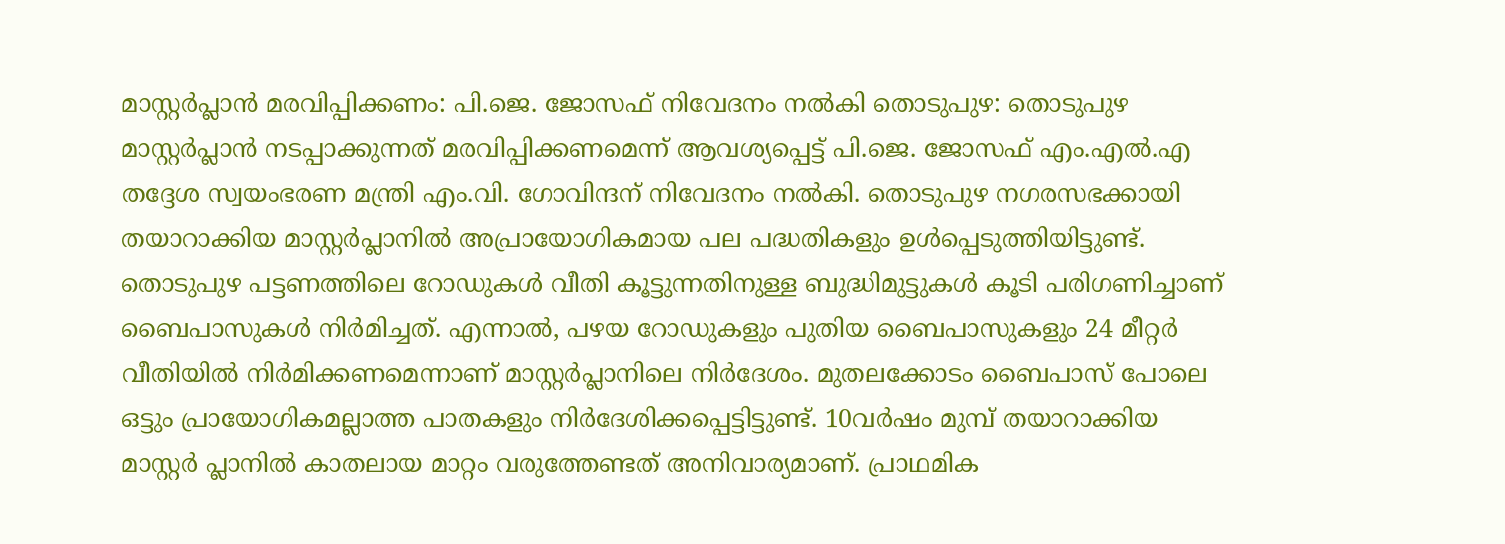മാസ്റ്റർപ്ലാൻ മരവിപ്പിക്കണം: പി.ജെ. ജോസഫ് നിവേദനം നൽകി തൊടുപുഴ: തൊടുപുഴ മാസ്റ്റർപ്ലാൻ നടപ്പാക്കുന്നത് മരവിപ്പിക്കണമെന്ന് ആവശ്യപ്പെട്ട് പി.ജെ. ജോസഫ് എം.എൽ.എ തദ്ദേശ സ്വയംഭരണ മന്ത്രി എം.വി. ഗോവിന്ദന് നിവേദനം നൽകി. തൊടുപുഴ നഗരസഭക്കായി തയാറാക്കിയ മാസ്റ്റർപ്ലാനിൽ അപ്രായോഗികമായ പല പദ്ധതികളും ഉൾപ്പെടുത്തിയിട്ടുണ്ട്. തൊടുപുഴ പട്ടണത്തിലെ റോഡുകൾ വീതി കൂട്ടുന്നതിനുള്ള ബുദ്ധിമുട്ടുകൾ കൂടി പരിഗണിച്ചാണ് ബൈപാസുകൾ നിർമിച്ചത്. എന്നാൽ, പഴയ റോഡുകളും പുതിയ ബൈപാസുകളും 24 മീറ്റർ വീതിയിൽ നിർമിക്കണമെന്നാണ് മാസ്റ്റർപ്ലാനിലെ നിർദേശം. മുതലക്കോടം ബൈപാസ് പോലെ ഒട്ടും പ്രായോഗികമല്ലാത്ത പാതകളും നിർദേശിക്കപ്പെട്ടിട്ടുണ്ട്. 10വർഷം മുമ്പ് തയാറാക്കിയ മാസ്റ്റർ പ്ലാനിൽ കാതലായ മാറ്റം വരുത്തേണ്ടത് അനിവാര്യമാണ്. പ്രാഥമിക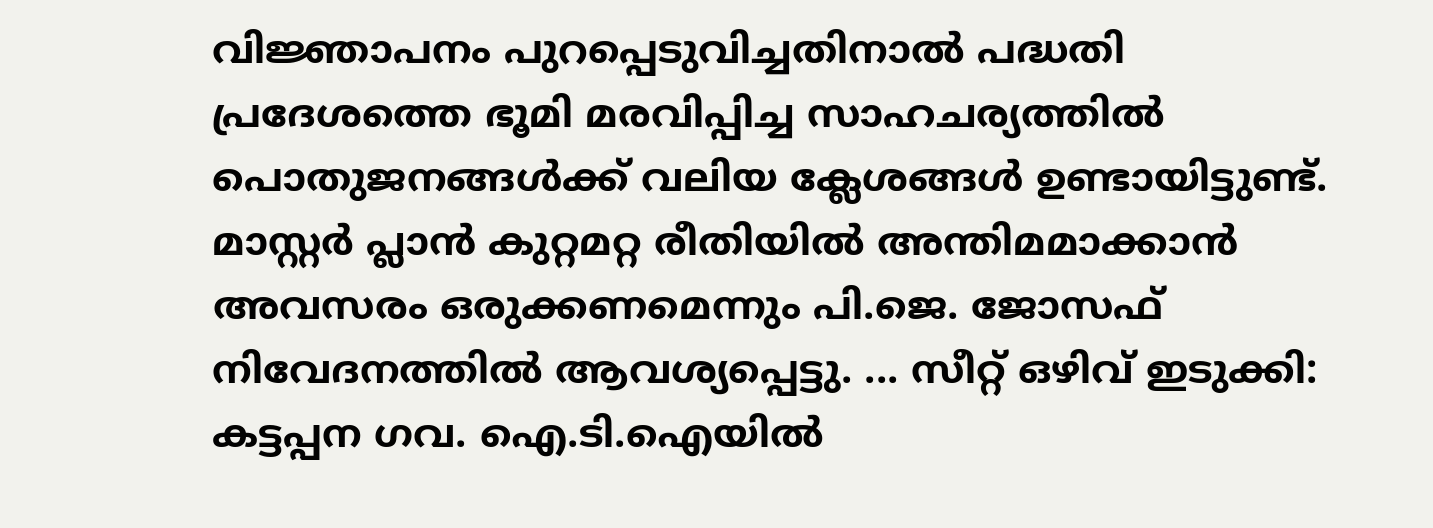വിജ്ഞാപനം പുറപ്പെടുവിച്ചതിനാൽ പദ്ധതി പ്രദേശത്തെ ഭൂമി മരവിപ്പിച്ച സാഹചര്യത്തിൽ പൊതുജനങ്ങൾക്ക് വലിയ ക്ലേശങ്ങൾ ഉണ്ടായിട്ടുണ്ട്. മാസ്റ്റർ പ്ലാൻ കുറ്റമറ്റ രീതിയിൽ അന്തിമമാക്കാൻ അവസരം ഒരുക്കണമെന്നും പി.ജെ. ജോസഫ് നിവേദനത്തിൽ ആവശ്യപ്പെട്ടു. ... സീറ്റ് ഒഴിവ് ഇടുക്കി: കട്ടപ്പന ഗവ. ഐ.ടി.ഐയില്‍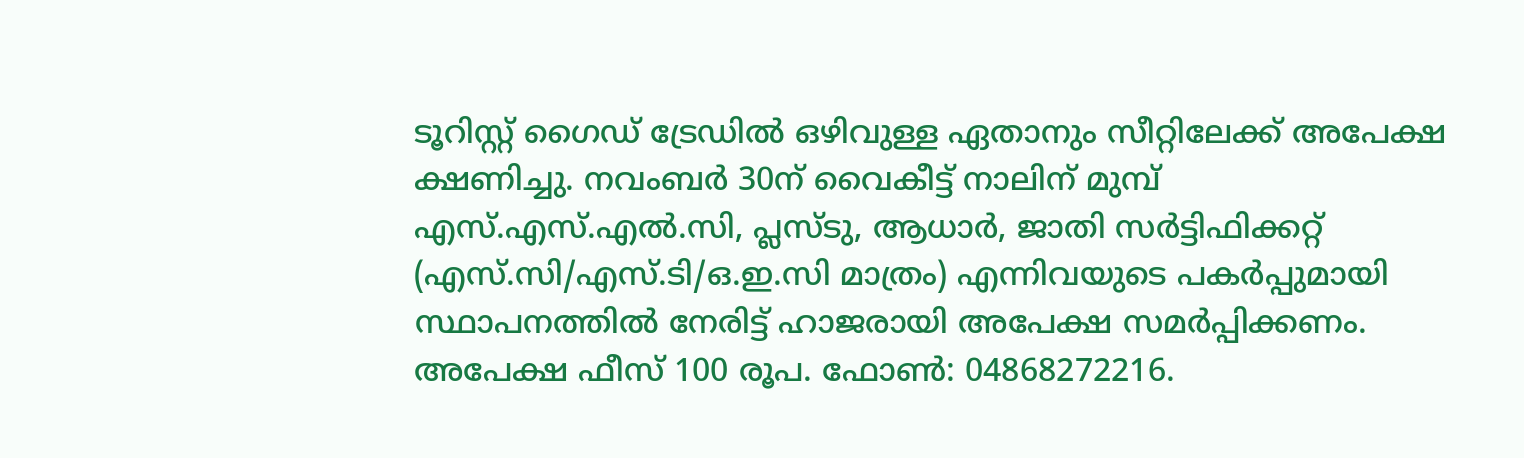ടൂറിസ്റ്റ് ഗൈഡ് ട്രേഡില്‍ ഒഴിവുള്ള ഏതാനും സീറ്റിലേക്ക് അപേക്ഷ ക്ഷണിച്ചു. നവംബര്‍ 30ന് വൈകീട്ട് നാലിന് മുമ്പ് എസ്.എസ്.എല്‍.സി, പ്ലസ്ടു, ആധാര്‍, ജാതി സര്‍ട്ടിഫിക്കറ്റ് (എസ്.സി/എസ്.ടി/ഒ.ഇ.സി മാത്രം) എന്നിവയുടെ പകര്‍പ്പുമായി സ്ഥാപനത്തില്‍ നേരിട്ട് ഹാജരായി അപേക്ഷ സമര്‍പ്പിക്കണം. അപേക്ഷ ഫീസ് 100 രൂപ. ഫോൺ: 04868272216.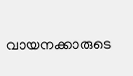വായനക്കാരുടെ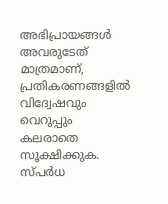അഭിപ്രായങ്ങള്‍ അവരുടേത് മാത്രമാണ്, പ്രതികരണങ്ങളിൽ വിദ്വേഷവും വെറുപ്പും കലരാതെ സൂക്ഷിക്കുക. സ്പർധ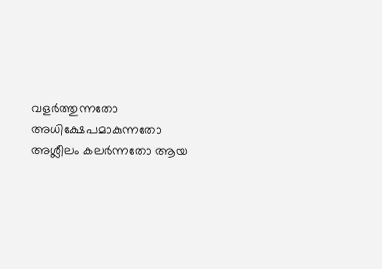വളർത്തുന്നതോ അധിക്ഷേപമാകുന്നതോ അശ്ലീലം കലർന്നതോ ആയ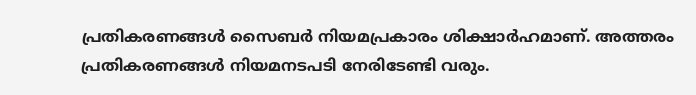പ്രതികരണങ്ങൾ സൈബർ നിയമപ്രകാരം ശിക്ഷാർഹമാണ്. അത്തരം പ്രതികരണങ്ങൾ നിയമനടപടി നേരിടേണ്ടി വരും.